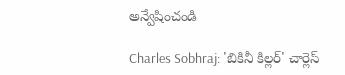అన్వేషించండి

Charles Sobhraj: 'బికినీ కిల్లర్' చార్లెస్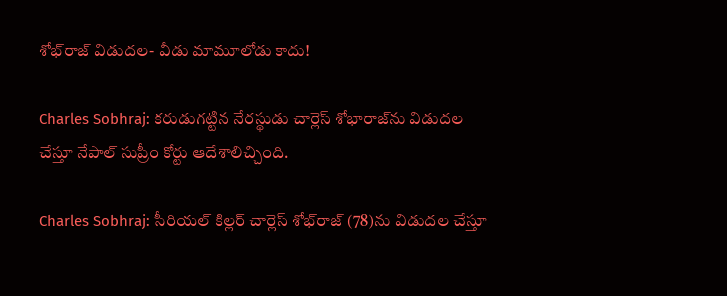శోభ్‌రాజ్ విడుదల- వీడు మామూలోడు కాదు!

Charles Sobhraj: కరుడుగట్టిన నేరస్థుడు చార్లెస్ శోభారాజ్‌ను విడుదల చేస్తూ నేపాల్ సుప్రీం కోర్టు ఆదేశాలిచ్చింది.

Charles Sobhraj: సీరియల్‌ కిల్లర్‌ చార్లెస్‌ శోభ్‌రాజ్ (78)ను విడుదల చేస్తూ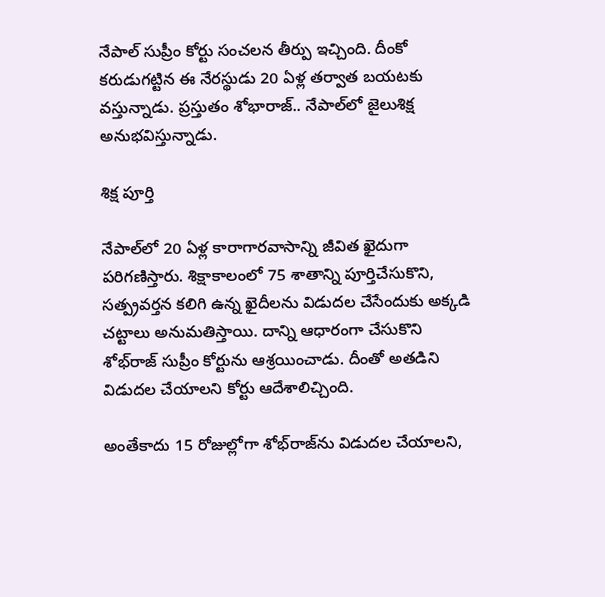నేపాల్ సుప్రీం కోర్టు సంచలన తీర్పు ఇచ్చింది. దీంకో కరుడుగట్టిన ఈ నేరస్థుడు 20 ఏళ్ల తర్వాత బయటకు వస్తున్నాడు. ప్రస్తుతం శోభారాజ్.. నేపాల్‌లో జైలుశిక్ష అనుభవిస్తున్నాడు.

శిక్ష పూర్తి

నేపాల్‌లో 20 ఏళ్ల కారాగారవాసాన్ని జీవిత ఖైదుగా పరిగణిస్తారు. శిక్షాకాలంలో 75 శాతాన్ని పూర్తిచేసుకొని, సత్ప్రవర్తన కలిగి ఉన్న ఖైదీలను విడుదల చేసేందుకు అక్కడి చట్టాలు అనుమతిస్తాయి. దాన్ని ఆధారంగా చేసుకొని శోభ్‌రాజ్ సుప్రీం కోర్టును ఆశ్రయించాడు. దీంతో అతడిని విడుదల చేయాలని కోర్టు ఆదేశాలిచ్చింది.

అంతేకాదు 15 రోజుల్లోగా శోభ్‌రాజ్‌ను విడుదల చేయాలని,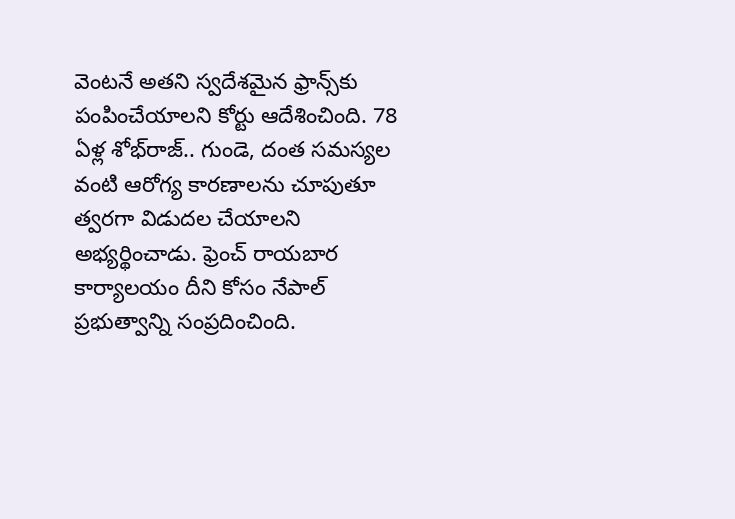వెంటనే అతని స్వదేశమైన ఫ్రాన్స్‌కు పంపించేయాలని కోర్టు ఆదేశించింది. 78 ఏళ్ల శోభ్‌రాజ్.. గుండె, దంత సమస్యల వంటి ఆరోగ్య కారణాలను చూపుతూ త్వరగా విడుదల చేయాలని అభ్యర్థించాడు. ఫ్రెంచ్ రాయబార కార్యాలయం దీని కోసం నేపాల్ ప్రభుత్వాన్ని సంప్రదించింది.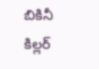బికినీ కిల్లర్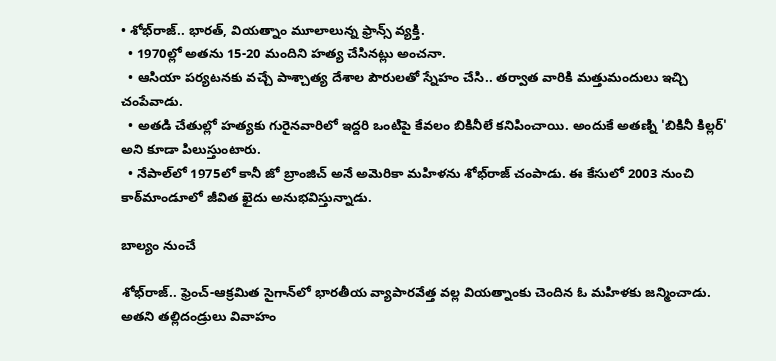• శోభ్‌రాజ్.. భారత్‌, వియత్నాం మూలాలున్న ఫ్రాన్స్‌ వ్యక్తి.
  • 1970ల్లో అతను 15-20 మందిని హత్య చేసినట్లు అంచనా.
  • ఆసియా పర్యటనకు వచ్చే పాశ్చాత్య దేశాల పౌరులతో స్నేహం చేసి.. తర్వాత వారికి మత్తుమందులు ఇచ్చి చంపేవాడు.
  • అతడి చేతుల్లో హత్యకు గురైనవారిలో ఇద్దరి ఒంటిపై కేవలం బికినీలే కనిపించాయి. అందుకే అతణ్ని 'బికినీ కిల్లర్‌' అని కూడా పిలుస్తుంటారు.
  • నేపాల్‌లో 1975లో కానీ జో బ్రాంజిచ్‌ అనే అమెరికా మహిళను శోభ్‌రాజ్ చంపాడు. ఈ కేసులో 2003 నుంచి కాఠ్‌మాండూలో జీవిత ఖైదు అనుభవిస్తున్నాడు.

బాల్యం నుంచే

శోభ్‌రాజ్.. ఫ్రెంచ్-ఆక్రమిత సైగాన్‌లో భారతీయ వ్యాపారవేత్త వల్ల వియత్నాంకు చెందిన ఓ మహిళకు జన్మించాడు. అతని తల్లిదండ్రులు వివాహం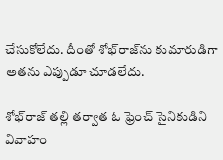చేసుకోలేదు. దీంతో శోభ్‌రాజ్‌ను కుమారుడిగా అతను ఎప్పుడూ చూడలేదు.

శోభ్‌రాజ్‌ తల్లి తర్వాత ఓ ఫ్రెంచ్ సైనికుడిని వివాహం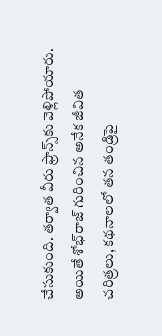చేసుకుంది. తర్వాత వీరు ఫ్రాన్స్‌కు వెళ్లిపోయారు. అయితే శోభ్‌రాజ్‌ గురించిన అనేక జీవిత చరిత్రలు, కథనాలలో తన తండ్రిపై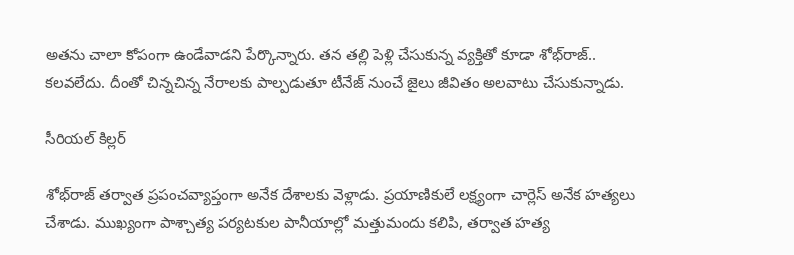అతను చాలా కోపంగా ఉండేవాడని పేర్కొన్నారు. తన తల్లి పెళ్లి చేసుకున్న వ్యక్తితో కూడా శోభ్‌రాజ్‌.. కలవలేదు. దీంతో చిన్నచిన్న నేరాలకు పాల్పడుతూ టీనేజ్ నుంచే జైలు జీవితం అలవాటు చేసుకున్నాడు.

సీరియల్ కిల్లర్

శోభ్‌రాజ్ తర్వాత ప్రపంచవ్యాప్తంగా అనేక దేశాలకు వెళ్లాడు. ప్రయాణికులే లక్ష్యంగా చార్లెస్ అనేక హత్యలు చేశాడు. ముఖ్యంగా పాశ్చాత్య పర్యటకుల పానీయాల్లో మత్తుమందు కలిపి, తర్వాత హత్య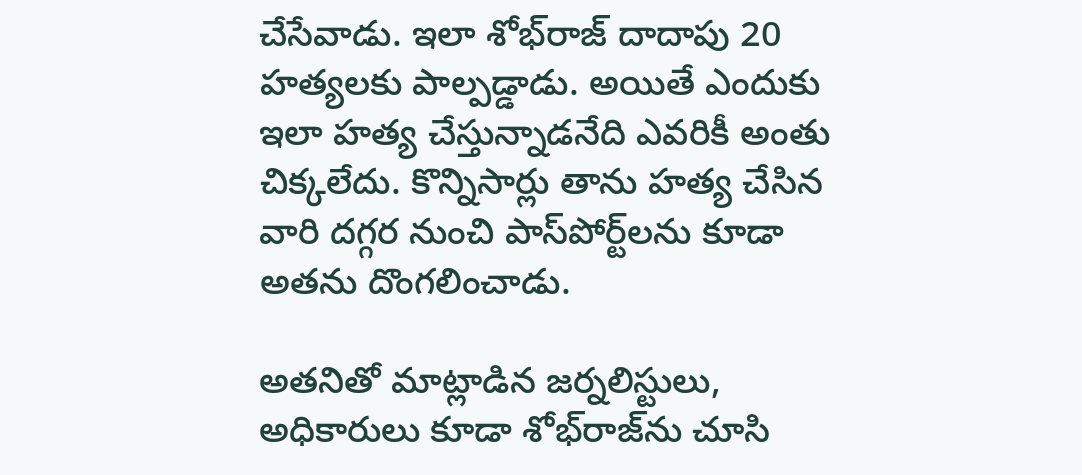చేసేవాడు. ఇలా శోభ్‌రాజ్ దాదాపు 20 హత్యలకు పాల్పడ్డాడు. అయితే ఎందుకు ఇలా హత్య చేస్తున్నాడనేది ఎవరికీ అంతు చిక్కలేదు. కొన్నిసార్లు తాను హత్య చేసిన వారి దగ్గర నుంచి పాస్‌పోర్ట్‌లను కూడా అతను దొంగలించాడు.

అతనితో మాట్లాడిన జర్నలిస్టులు, అధికారులు కూడా శోభ్‌రాజ్‌ను చూసి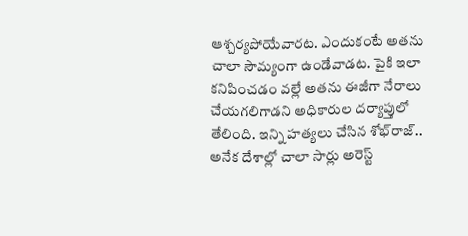ఆశ్చర్యపోయేవారట. ఎందుకంటే అతను చాలా సౌమ్యంగా ఉండేవాడట. పైకి ఇలా కనిపించడం వల్లే అతను ఈజీగా నేరాలు చేయగలిగాడని అధికారుల దర్యాప్తులో తేలింది. ఇన్ని హత్యలు చేసిన శోభ్‌రాజ్‌.. అనేక దేశాల్లో చాలా సార్లు అరెస్ట్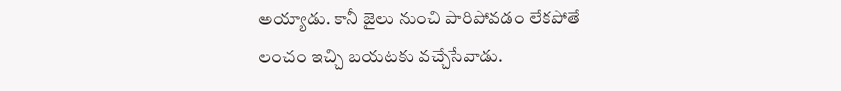అయ్యాడు. కానీ జైలు నుంచి పారిపోవడం లేకపోతే లంచం ఇచ్చి బయటకు వచ్చేసేవాడు.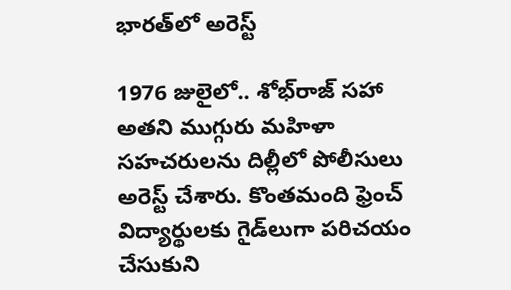భారత్‌లో అరెస్ట్

1976 జులైలో.. శోభ్‌రాజ్ సహా అతని ముగ్గురు మహిళా సహచరులను దిల్లీలో పోలీసులు అరెస్ట్ చేశారు. కొంతమంది ఫ్రెంచ్ విద్యార్థులకు గైడ్‌లుగా పరిచయం చేసుకుని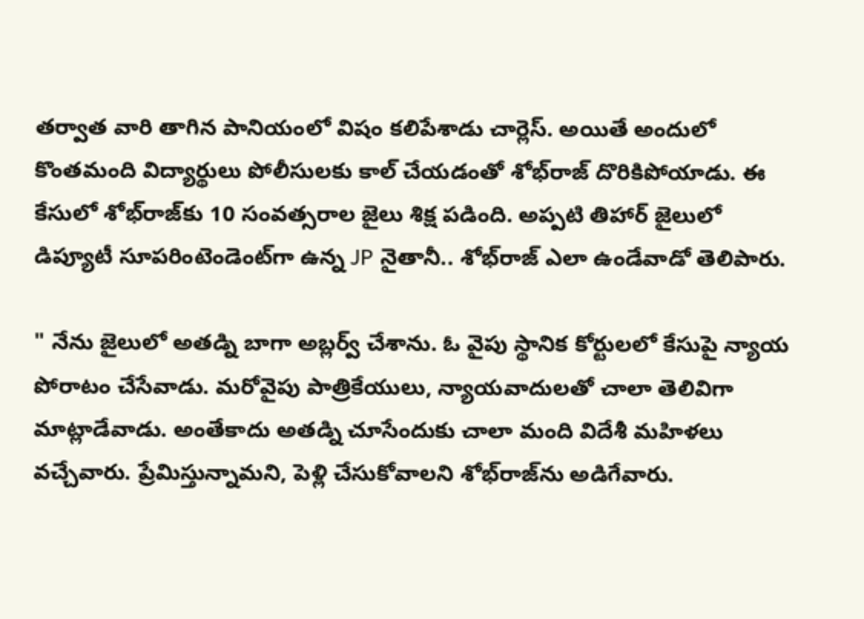తర్వాత వారి తాగిన పానియంలో విషం కలిపేశాడు చార్లెస్. అయితే అందులో కొంతమంది విద్యార్థులు పోలీసులకు కాల్ చేయడంతో శోభ్‌రాజ్ దొరికిపోయాడు. ఈ కేసులో శోభ్‌రాజ్‌కు 10 సంవత్సరాల జైలు శిక్ష పడింది. అప్పటి తిహార్ జైలులో డిప్యూటీ సూపరింటెండెంట్‌గా ఉన్న JP నైతానీ.. శోభ్‌రాజ్‌ ఎలా ఉండేవాడో తెలిపారు.

" నేను జైలులో అతడ్ని బాగా అబ్లర్వ్ చేశాను. ఓ వైపు స్థానిక కోర్టులలో కేసుపై న్యాయ పోరాటం చేసేవాడు. మరోవైపు పాత్రికేయులు, న్యాయవాదులతో చాలా తెలివిగా మాట్లాడేవాడు. అంతేకాదు అతడ్ని చూసేందుకు చాలా మంది విదేశీ మహిళలు వచ్చేవారు. ప్రేమిస్తున్నామని, పెళ్లి చేసుకోవాలని శోభ్‌రాజ్‌ను అడిగేవారు.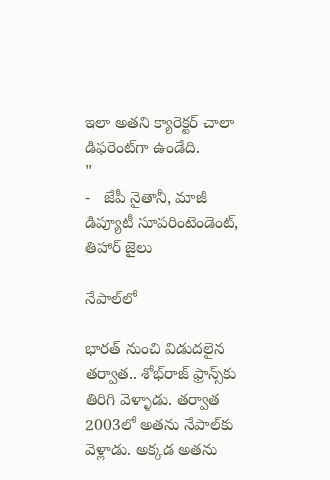ఇలా అతని క్యారెక్టర్ చాలా డిఫరెంట్‌గా ఉండేది.                  "
-   జేపీ నైతానీ, మాజీ డిప్యూటీ సూపరింటెండెంట్, తిహార్ జైలు

నేపాల్‌లో

భారత్ నుంచి విడుదలైన తర్వాత.. శోభ్‌రాజ్ ఫ్రాన్స్‌కు తిరిగి వెళ్ళాడు. తర్వాత 2003లో అతను నేపాల్‌కు వెళ్లాడు. అక్కడ అతను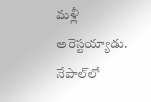మళ్లీ అరెస్టయ్యాడు. నేపాల్‌లో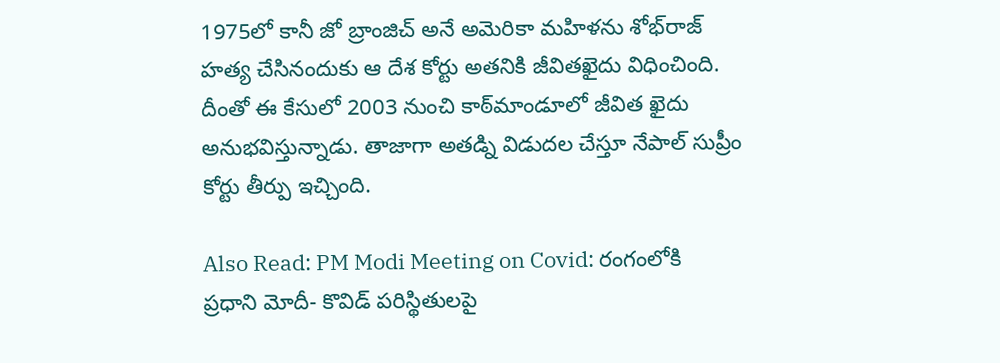1975లో కానీ జో బ్రాంజిచ్‌ అనే అమెరికా మహిళను శోభ్‌రాజ్ హత్య చేసినందుకు ఆ దేశ కోర్టు అతనికి జీవితఖైదు విధించింది. దీంతో ఈ కేసులో 2003 నుంచి కాఠ్‌మాండూలో జీవిత ఖైదు అనుభవిస్తున్నాడు. తాజాగా అతడ్ని విడుదల చేస్తూ నేపాల్ సుప్రీం కోర్టు తీర్పు ఇచ్చింది.

Also Read: PM Modi Meeting on Covid: రంగంలోకి ప్రధాని మోదీ- కొవిడ్ పరిస్థితులపై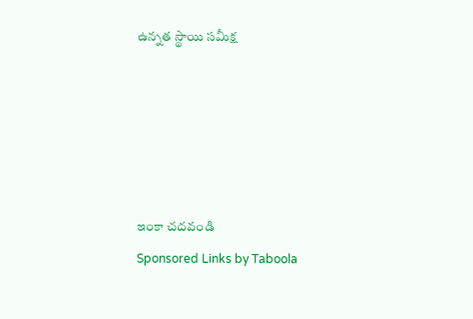ఉన్నత స్థాయి సమీక్ష





ఇంకా చదవండి
Sponsored Links by Taboola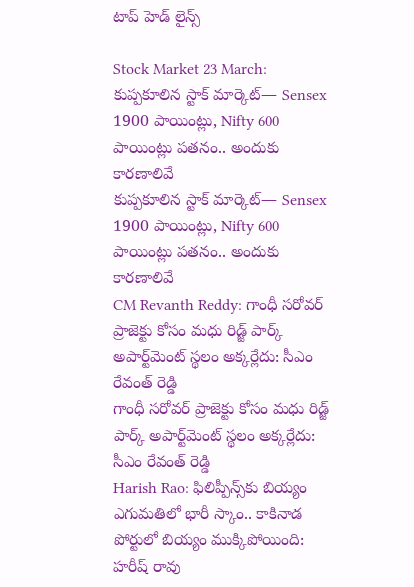టాప్ హెడ్ లైన్స్

Stock Market 23 March: కుప్పకూలిన స్టాక్ మార్కెట్‌— Sensex 1900 పాయింట్లు, Nifty 600 పాయింట్లు పతనం.. అందుకు కారణాలివే
కుప్పకూలిన స్టాక్ మార్కెట్‌— Sensex 1900 పాయింట్లు, Nifty 600 పాయింట్లు పతనం.. అందుకు కారణాలివే
CM Revanth Reddy: గాంధీ సరోవర్ ప్రాజెక్టు కోసం మధు రిడ్జ్ పార్క్ అపార్ట్‌మెంట్ స్థలం అక్కర్లేదు: సీఎం రేవంత్ రెడ్డి
గాంధీ సరోవర్ ప్రాజెక్టు కోసం మధు రిడ్జ్ పార్క్ అపార్ట్‌మెంట్ స్థలం అక్కర్లేదు: సీఎం రేవంత్ రెడ్డి
Harish Rao: ఫిలిప్పీన్స్‌కు బియ్యం ఎగుమతిలో భారీ స్కాం.. కాకినాడ పోర్టులో బియ్యం ముక్కిపోయింది: హరీష్ రావు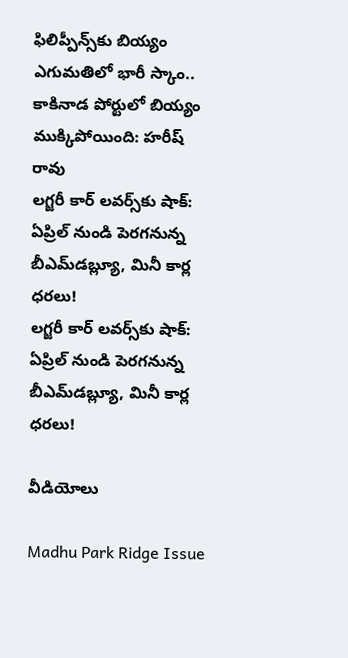ఫిలిప్పీన్స్‌కు బియ్యం ఎగుమతిలో భారీ స్కాం.. కాకినాడ పోర్టులో బియ్యం ముక్కిపోయింది: హరీష్ రావు
లగ్జరీ కార్ లవర్స్‌కు షాక్: ఏప్రిల్ నుండి పెరగనున్న బీఎమ్‌డబ్ల్యూ, మినీ కార్ల ధరలు!
లగ్జరీ కార్ లవర్స్‌కు షాక్: ఏప్రిల్ నుండి పెరగనున్న బీఎమ్‌డబ్ల్యూ, మినీ కార్ల ధరలు!

వీడియోలు

Madhu Park Ridge Issue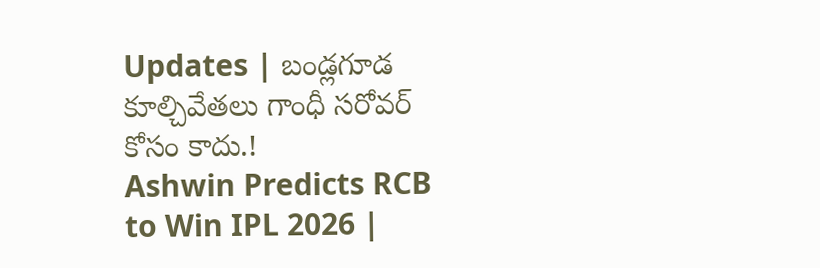Updates | బండ్లగూడ కూల్చివేతలు గాంధీ సరోవర్ కోసం కాదు.!
Ashwin Predicts RCB to Win IPL 2026 |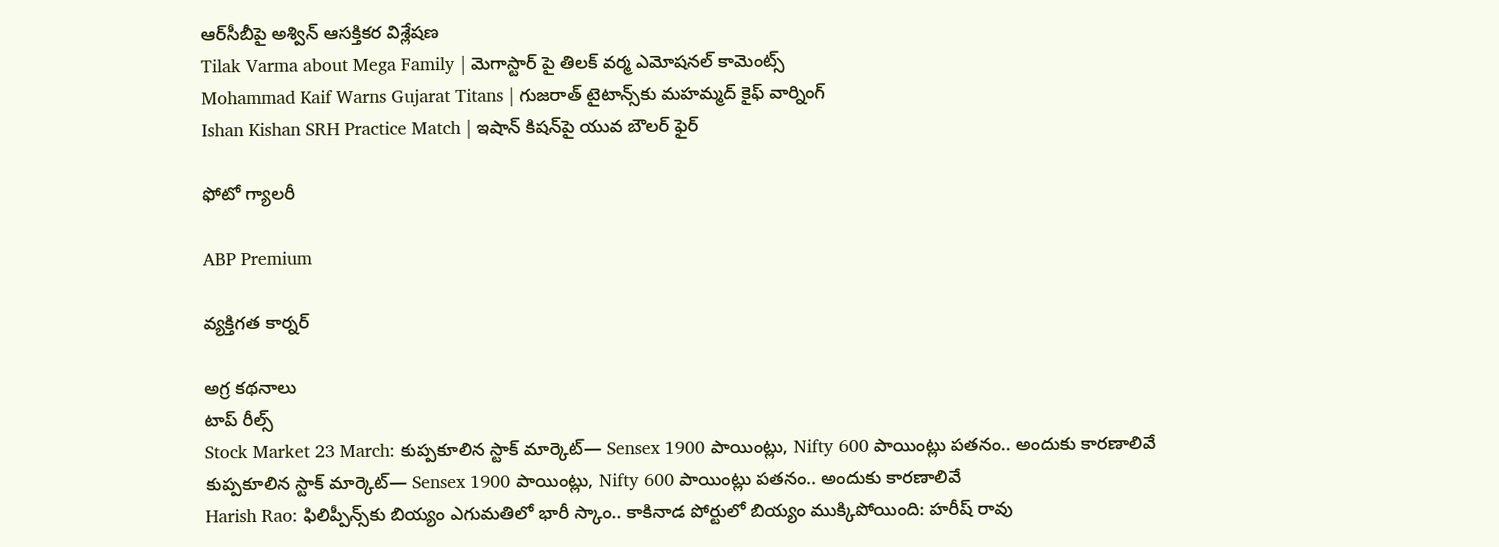ఆర్‌సీబీపై అశ్విన్ ఆసక్తికర విశ్లేషణ
Tilak Varma about Mega Family | మెగాస్టార్ పై తిలక్ వర్మ ఎమోషనల్ కామెంట్స్
Mohammad Kaif Warns Gujarat Titans | గుజరాత్ టైటాన్స్‌కు మహమ్మద్ కైఫ్ వార్నింగ్
Ishan Kishan SRH Practice Match | ఇషాన్ కిషన్‌పై యువ బౌలర్ ఫైర్

ఫోటో గ్యాలరీ

ABP Premium

వ్యక్తిగత కార్నర్

అగ్ర కథనాలు
టాప్ రీల్స్
Stock Market 23 March: కుప్పకూలిన స్టాక్ మార్కెట్‌— Sensex 1900 పాయింట్లు, Nifty 600 పాయింట్లు పతనం.. అందుకు కారణాలివే
కుప్పకూలిన స్టాక్ మార్కెట్‌— Sensex 1900 పాయింట్లు, Nifty 600 పాయింట్లు పతనం.. అందుకు కారణాలివే
Harish Rao: ఫిలిప్పీన్స్‌కు బియ్యం ఎగుమతిలో భారీ స్కాం.. కాకినాడ పోర్టులో బియ్యం ముక్కిపోయింది: హరీష్ రావు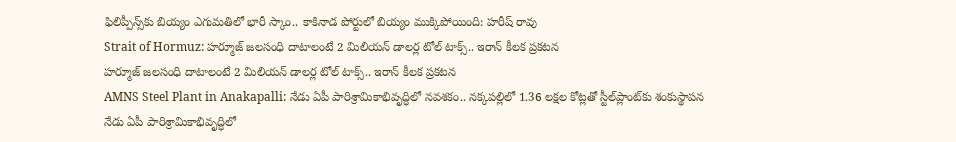ఫిలిప్పీన్స్‌కు బియ్యం ఎగుమతిలో భారీ స్కాం.. కాకినాడ పోర్టులో బియ్యం ముక్కిపోయింది: హరీష్ రావు
Strait of Hormuz: హర్మూజ్ జలసంధి దాటాలంటే 2 మిలియన్ డాలర్ల టోల్ టాక్స్.. ఇరాన్ కీలక ప్రకటన
హర్మూజ్ జలసంధి దాటాలంటే 2 మిలియన్ డాలర్ల టోల్ టాక్స్.. ఇరాన్ కీలక ప్రకటన
AMNS Steel Plant in Anakapalli: నేడు ఏపీ పారిశ్రామికాభివృద్ధిలో నవశకం.. నక్కపల్లిలో 1.36 లక్షల కోట్లతో స్టీల్‌ప్లాంట్‌కు శంకుస్థాపన
నేడు ఏపీ పారిశ్రామికాభివృద్ధిలో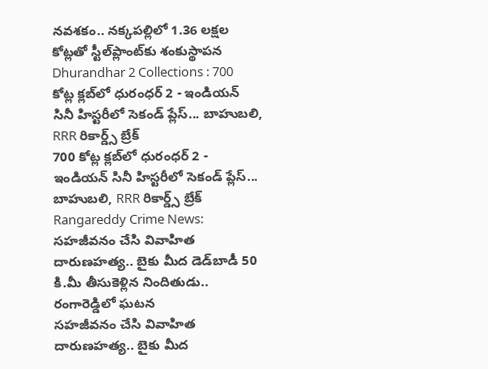నవశకం.. నక్కపల్లిలో 1.36 లక్షల కోట్లతో స్టీల్‌ప్లాంట్‌కు శంకుస్థాపన
Dhurandhar 2 Collections : 700 కోట్ల క్లబ్‌లో ధురంధర్ 2 - ఇండియన్ సినీ హిస్టరీలో సెకండ్ ప్లేస్‌... బాహుబలి, RRR రికార్డ్స్ బ్రేక్
700 కోట్ల క్లబ్‌లో ధురంధర్ 2 - ఇండియన్ సినీ హిస్టరీలో సెకండ్ ప్లేస్‌... బాహుబలి, RRR రికార్డ్స్ బ్రేక్
Rangareddy Crime News: సహజీవనం చేసి వివాహిత దారుణహత్య.. బైకు మీద డెడ్‌బాడీ 50 కి.మీ తీసుకెళ్లిన నిందితుడు.. రంగారెడ్డిలో ఘటన
సహజీవనం చేసి వివాహిత దారుణహత్య.. బైకు మీద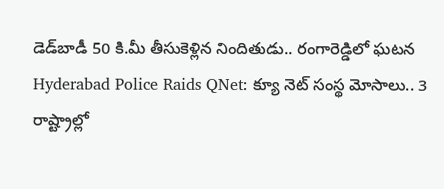డెడ్‌బాడీ 50 కి.మీ తీసుకెళ్లిన నిందితుడు.. రంగారెడ్డిలో ఘటన
Hyderabad Police Raids QNet: క్యూ నెట్ సంస్థ మోసాలు.. 3 రాష్ట్రాల్లో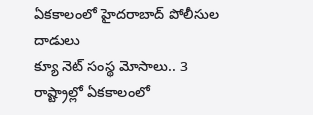ఏకకాలంలో హైదరాబాద్ పోలీసుల దాడులు
క్యూ నెట్ సంస్థ మోసాలు.. 3 రాష్ట్రాల్లో ఏకకాలంలో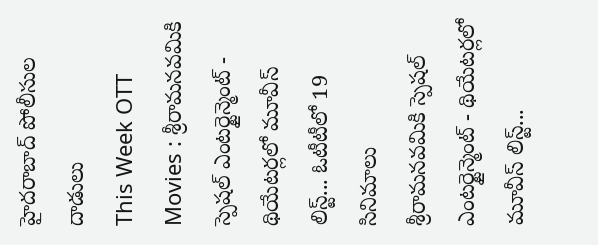హైదరాబాద్ పోలీసుల దాడులు
This Week OTT Movies : శ్రీరామనవమికి స్పెషల్ ఎంటర్టైన్మెంట్ - థియేటర్లలో మూవీస్ లిస్ట్... ఓటీటీలో 19 సినిమాలు
శ్రీరామనవమికి స్పెషల్ ఎంటర్టైన్మెంట్ - థియేటర్లలో మూవీస్ లిస్ట్...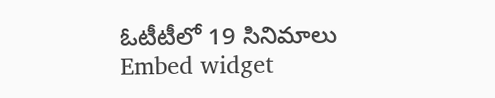ఓటీటీలో 19 సినిమాలు
Embed widget